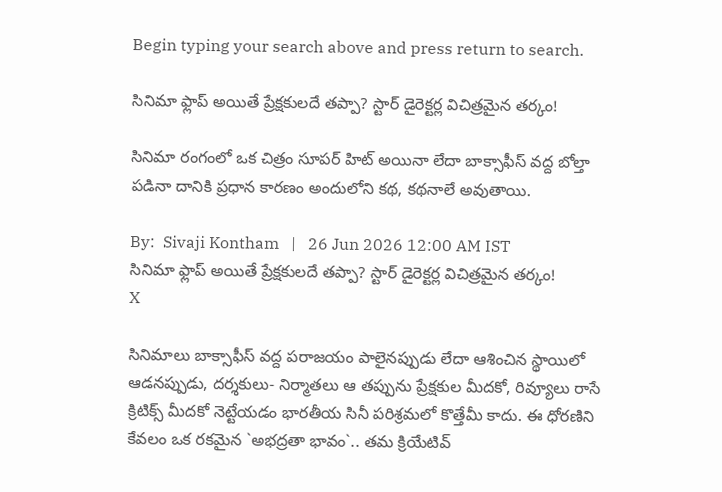Begin typing your search above and press return to search.

సినిమా ఫ్లాప్ అయితే ప్రేక్షకులదే తప్పా? స్టార్ డైరెక్టర్ల విచిత్రమైన త‌ర్కం!

సినిమా రంగంలో ఒక చిత్రం సూపర్ హిట్ అయినా లేదా బాక్సాఫీస్ వద్ద బోల్తా పడినా దానికి ప్రధాన కారణం అందులోని కథ, కథనాలే అవుతాయి.

By:  Sivaji Kontham   |   26 Jun 2026 12:00 AM IST
సినిమా ఫ్లాప్ అయితే ప్రేక్షకులదే తప్పా? స్టార్ డైరెక్టర్ల విచిత్రమైన త‌ర్కం!
X

సినిమాలు బాక్సాఫీస్ వద్ద పరాజయం పాలైనప్పుడు లేదా ఆశించిన స్థాయిలో ఆడనప్పుడు, దర్శకులు- నిర్మాతలు ఆ తప్పును ప్రేక్షకుల మీదకో, రివ్యూలు రాసే క్రిటిక్స్ మీదకో నెట్టేయడం భారతీయ సినీ పరిశ్రమలో కొత్తేమీ కాదు. ఈ ధోరణిని కేవలం ఒక రకమైన `అభద్రతా భావం`.. తమ క్రియేటివ్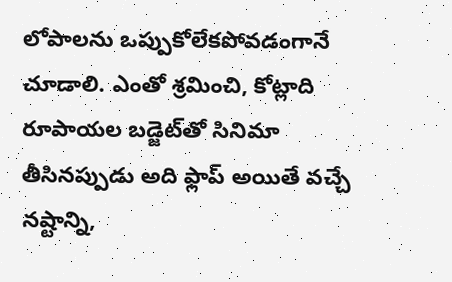లోపాలను ఒప్పుకోలేకపోవడంగానే చూడాలి. ఎంతో శ్రమించి, కోట్లాది రూపాయల బడ్జెట్‌తో సినిమా తీసినప్పుడు అది ఫ్లాప్ అయితే వచ్చే నష్టాన్ని,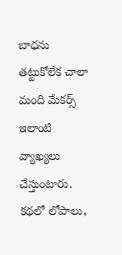బాధను తట్టుకోలేక చాలా మంది మేకర్స్ ఇలాంటి వ్యాఖ్యలు చేస్తుంటారు. కథలో లోపాలు,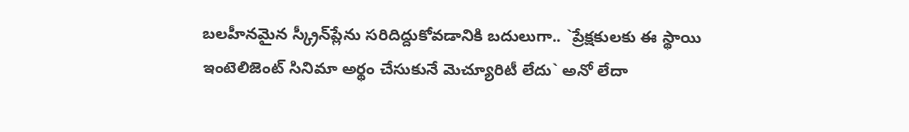బలహీనమైన స్క్రీన్‌ప్లేను సరిదిద్దుకోవడానికి బదులుగా.. `ప్రేక్షకులకు ఈ స్థాయి ఇంటెలిజెంట్ సినిమా అర్థం చేసుకునే మెచ్యూరిటీ లేదు` అనో లేదా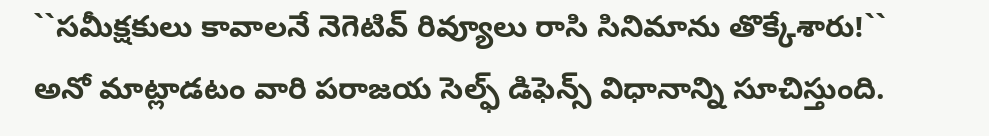``సమీక్షకులు కావాలనే నెగెటివ్ రివ్యూలు రాసి సినిమాను తొక్కేశారు!`` అనో మాట్లాడటం వారి పరాజయ సెల్ఫ్ డిఫెన్స్ విధానాన్ని సూచిస్తుంది.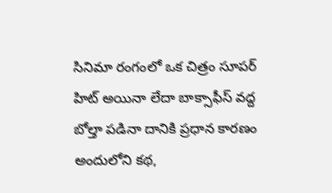సినిమా రంగంలో ఒక చిత్రం సూపర్ హిట్ అయినా లేదా బాక్సాఫీస్ వద్ద బోల్తా పడినా దానికి ప్రధాన కారణం అందులోని కథ,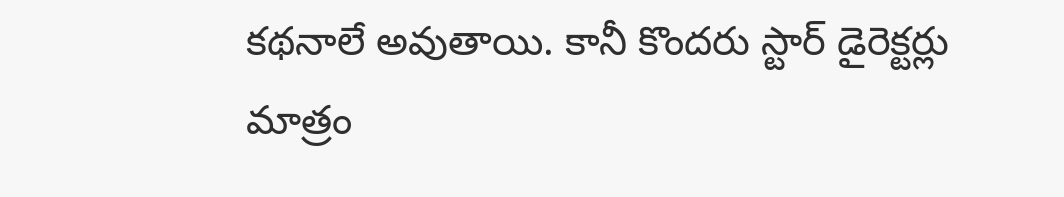కథనాలే అవుతాయి. కానీ కొంద‌రు స్టార్ డైరెక్టర్లు మాత్రం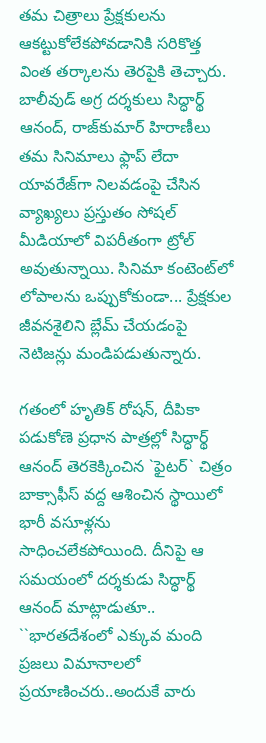తమ చిత్రాలు ప్రేక్షకులను ఆకట్టుకోలేకపోవడానికి సరికొత్త వింత తర్కాలను తెరపైకి తెచ్చారు. బాలీవుడ్ అగ్ర‌ దర్శకులు సిద్ధార్థ్ ఆనంద్, రాజ్‌కుమార్ హిరాణీలు తమ సినిమాలు ఫ్లాప్ లేదా యావరేజ్‌గా నిలవడంపై చేసిన వ్యాఖ్యలు ప్రస్తుతం సోషల్ మీడియాలో విపరీతంగా ట్రోల్ అవుతున్నాయి. సినిమా కంటెంట్‌లో లోపాలను ఒప్పుకోకుండా... ప్రేక్షకుల జీవనశైలిని బ్లేమ్ చేయడంపై నెటిజన్లు మండిపడుతున్నారు.

గతంలో హృతిక్ రోషన్, దీపికా పడుకోణె ప్రధాన పాత్రల్లో సిద్ధార్థ్ ఆనంద్ తెరకెక్కించిన `ఫైటర్` చిత్రం బాక్సాఫీస్ వద్ద ఆశించిన స్థాయిలో భారీ వసూళ్లను సాధించలేకపోయింది. దీనిపై ఆ సమయంలో దర్శకుడు సిద్ధార్థ్ ఆనంద్ మాట్లాడుతూ.. ``భారతదేశంలో ఎక్కువ మంది ప్రజలు విమానాలలో ప్రయాణించరు..అందుకే వారు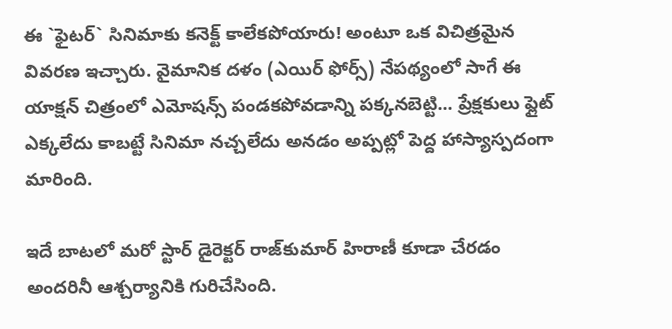ఈ `ఫైటర్` సినిమాకు కనెక్ట్ కాలేకపోయారు! అంటూ ఒక విచిత్రమైన వివరణ ఇచ్చారు. వైమానిక దళం (ఎయిర్ ఫోర్స్) నేపథ్యంలో సాగే ఈ యాక్షన్ చిత్రంలో ఎమోషన్స్ పండకపోవడాన్ని పక్కనబెట్టి... ప్రేక్షకులు ఫ్లైట్ ఎక్కలేదు కాబట్టే సినిమా నచ్చలేదు అనడం అప్పట్లో పెద్ద హాస్యాస్పదంగా మారింది.

ఇదే బాటలో మ‌రో స్టార్ డైరెక్టర్ రాజ్‌కుమార్ హిరాణీ కూడా చేరడం అందరినీ ఆశ్చర్యానికి గురిచేసింది.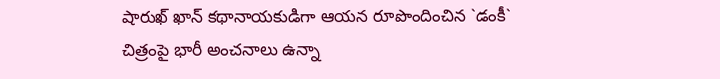షారుఖ్ ఖాన్ కథానాయకుడిగా ఆయన రూపొందించిన `డంకీ` చిత్రంపై భారీ అంచనాలు ఉన్నా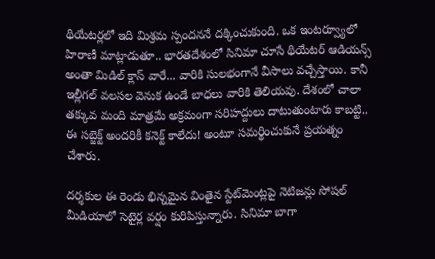థియేటర్లలో ఇది మిశ్రమ స్పందననే దక్కించుకుంది. ఒక ఇంటర్వ్యూలో హిరాణీ మాట్లాడుతూ.. భారతదేశంలో సినిమా చూసే థియేటర్ ఆడియన్స్ అంతా మిడిల్ క్లాస్ వారే... వారికి సులభంగానే వీసాలు వచ్చేస్తాయి. కానీ ఇల్లీగల్ వలసల వెనుక ఉండే బాధలు వారికి తెలియవు. దేశంలో చాలా తక్కువ మంది మాత్రమే అక్రమంగా సరిహద్దులు దాటుతుంటారు కాబట్టి.. ఈ సబ్జెక్ట్ అందరికీ కనెక్ట్ కాలేదు! అంటూ సమర్థించుకునే ప్రయత్నం చేశారు.

దర్శకుల ఈ రెండు భిన్నమైన వింతైన స్టేట్‌మెంట్లపై నెటిజన్లు సోషల్ మీడియాలో సెటైర్ల వర్షం కురిపిస్తున్నారు. సినిమా బాగా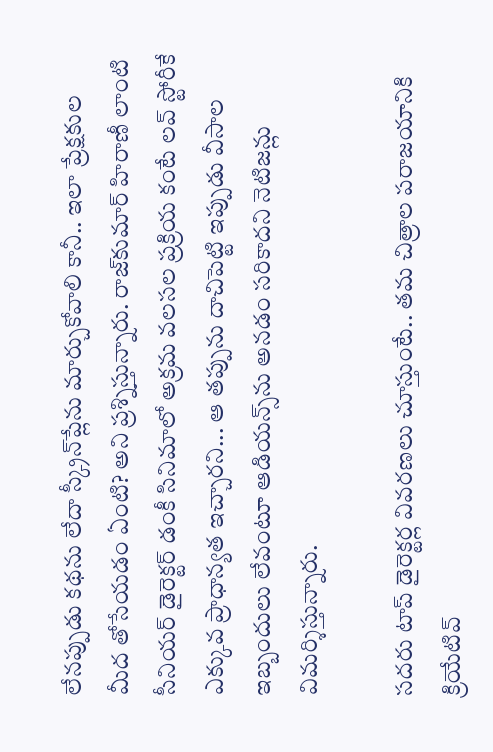లేనప్పుడు కథను లేదా స్క్రీన్‌ప్లేను మార్చుకోవాలి కానీ.. ఇలా ప్రేక్షకుల మీద తోసేయడం ఏంటి? అని ప్రశ్నిస్తున్నారు. రాజ్‌కుమార్ హిరాణీ లాంటి సీనియర్ డైరెక్టర్ డంకీ సినిమాలో అక్రమ వలసల ప్రక్రియ కంటే లవ్ స్టోరీకే ఎక్కువ ప్రాధాన్యత ఇచ్చారని... ఆ తప్పును దాచిపెట్టి ఇప్పుడు వీసాల ఇబ్బందులు లేవంటూ ఆడియన్స్‌ను అనడం సరికాదని నెటిజన్లు విమర్శిస్తున్నారు.

స‌ద‌రు టాప్ డైరెక్టర్ల వివరణలు చూస్తుంటే.. తమ చిత్రాల పరాజయానికి క్రియేటివ్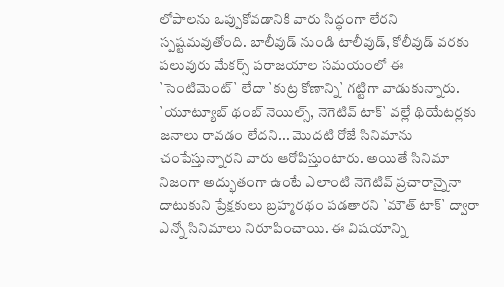లోపాలను ఒప్పుకోవడానికి వారు సిద్ధంగా లేరని స్పష్టమవుతోంది. బాలీవుడ్ నుండి టాలీవుడ్, కోలీవుడ్ వరకు పలువురు మేకర్స్ పరాజయాల సమయంలో ఈ `సెంటిమెంట్` లేదా `కుట్ర కోణాన్ని` గట్టిగా వాడుకున్నారు. `యూట్యూబ్ థంబ్ నెయిల్స్, నెగెటివ్ టాక్` వల్లే థియేటర్లకు జనాలు రావడం లేదని... మొదటి రోజే సినిమాను చంపేస్తున్నారని వారు ఆరోపిస్తుంటారు. అయితే సినిమా నిజంగా అద్భుతంగా ఉంటే ఎలాంటి నెగెటివ్ ప్రచారాన్నైనా దాటుకుని ప్రేక్షకులు బ్రహ్మరథం పడతారని `మౌత్ టాక్` ద్వారా ఎన్నో సినిమాలు నిరూపించాయి. ఈ విషయాన్ని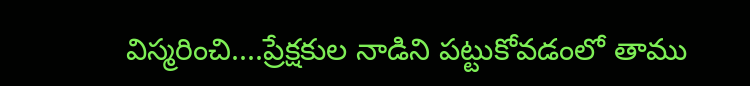విస్మరించి....ప్రేక్షకుల నాడిని పట్టుకోవడంలో తాము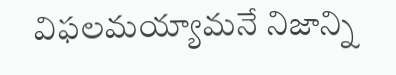విఫలమయ్యామనే నిజాన్ని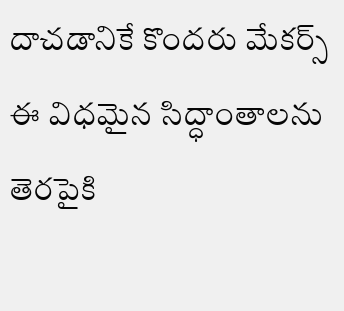దాచడానికే కొందరు మేకర్స్ ఈ విధమైన సిద్ధాంతాలను తెరపైకి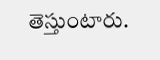తెస్తుంటారు.